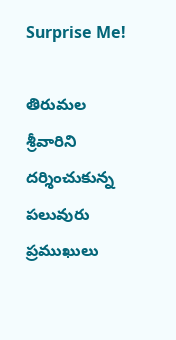Surprise Me!

తిరుమల శ్రీవారిని దర్శించుకున్న పలువురు ప్రముఖులు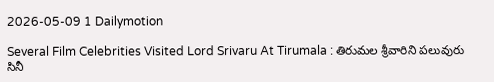2026-05-09 1 Dailymotion

Several Film Celebrities Visited Lord Srivaru At Tirumala : తిరుమల శ్రీవారిని పలువురు సినీ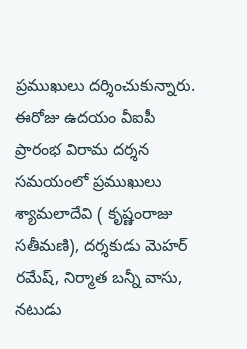ప్రముఖులు దర్శించుకున్నారు. ఈరోజు ఉదయం వీఐపీ ప్రారంభ విరామ దర్శన సమయంలో ప్రముఖులు శ్యామలాదేవి ( కృష్ణంరాజు సతీమణి), దర్శకుడు మెహర్ రమేష్, నిర్మాత బన్నీ వాసు, నటుడు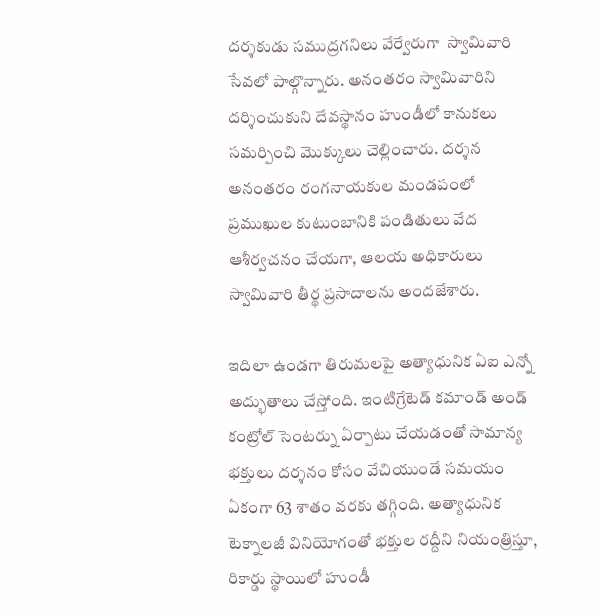దర్శకుడు సముద్రగనిలు వేర్వేరుగా  స్వామివారి సేవలో పాల్గొన్నారు. అనంతరం స్వామివారిని దర్శించుకుని దేవస్థానం హుండీలో కానుకలు సమర్పించి మెుక్కులు చెల్లించారు. దర్శన అనంతరం రంగనాయకుల మండపంలో ప్రముఖుల కుటుంబానికి పండితులు వేద ఆశీర్వచనం చేయగా, ఆలయ అధికారులు స్వామివారి తీర్థ ప్రసాదాలను అందజేశారు.

ఇదిలా ఉండగా తిరుమలపై అత్యాధునిక ఏఐ ఎన్నో అద్భుతాలు చేస్తోంది. ఇంటిగ్రేటెడ్ కమాండ్ అండ్ కంట్రోల్ సెంటర్ను ఏర్పాటు చేయడంతో సామాన్య భక్తులు దర్శనం కోసం వేచియుండే సమయం ఏకంగా 63 శాతం వరకు తగ్గింది. అత్యాధునిక టెక్నాలజీ వినియోగంతో భక్తుల రద్దీని నియంత్రిస్తూ, రికార్డు స్థాయిలో హుండీ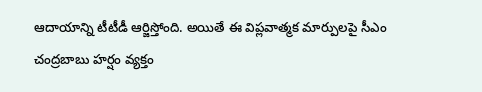ఆదాయాన్ని టీటీడీ ఆర్జిస్తోంది. అయితే ఈ విప్లవాత్మక మార్పులపై సీఎం చంద్రబాబు హర్షం వ్యక్తం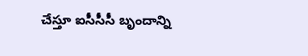చేస్తూ ఐసీసీసీ బృందాన్ని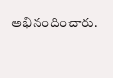అభినందించారు.